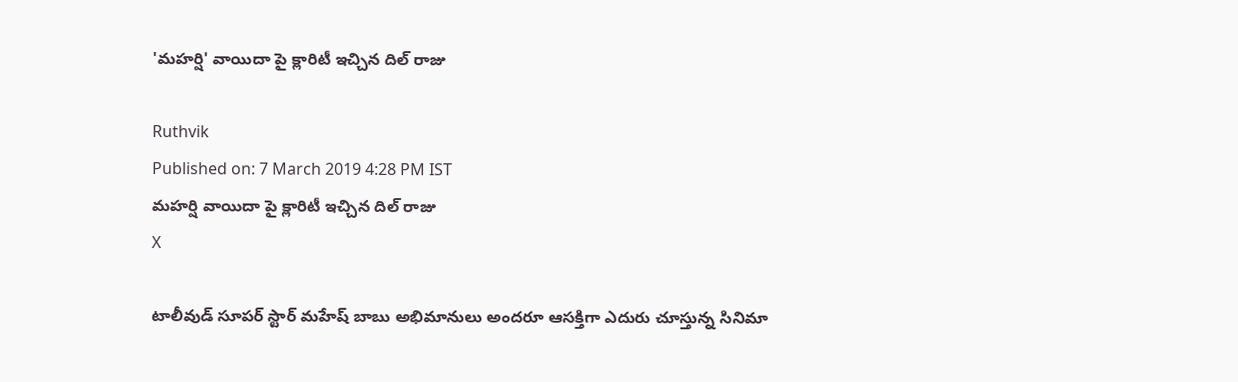'మహర్షి' వాయిదా పై క్లారిటీ ఇచ్చిన దిల్ రాజు

Ruthvik
Published on: 7 March 2019 4:28 PM IST
మహర్షి వాయిదా పై క్లారిటీ ఇచ్చిన దిల్ రాజు
X

టాలీవుడ్ సూపర్ స్టార్ మహేష్ బాబు అభిమానులు అందరూ ఆసక్తిగా ఎదురు చూస్తున్న సినిమా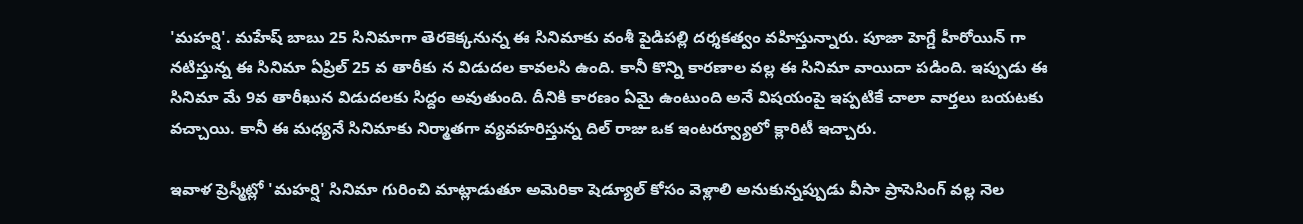'మహర్షి'. మహేష్ బాబు 25 సినిమాగా తెరకెక్కనున్న ఈ సినిమాకు వంశీ పైడిపల్లి దర్శకత్వం వహిస్తున్నారు. పూజా హెగ్డే హీరోయిన్ గా నటిస్తున్న ఈ సినిమా ఏప్రిల్ 25 వ తారీకు న విడుదల కావలసి ఉంది. కానీ కొన్ని కారణాల వల్ల ఈ సినిమా వాయిదా పడింది. ఇప్పుడు ఈ సినిమా మే 9వ తారీఖున విడుదలకు సిద్దం అవుతుంది. దీనికి కారణం ఏమై ఉంటుంది అనే విషయంపై ఇప్పటికే చాలా వార్తలు బయటకు వచ్చాయి. కానీ ఈ మధ్యనే సినిమాకు నిర్మాతగా వ్యవహరిస్తున్న దిల్ రాజు ఒక ఇంటర్వ్యూలో క్లారిటీ ఇచ్చారు.

ఇవాళ ప్రెస్మీట్లో 'మహర్షి' సినిమా గురించి మాట్లాడుతూ అమెరికా షెడ్యూల్ కోసం వెళ్లాలి అనుకున్నప్పుడు వీసా ప్రాసెసింగ్ వల్ల నెల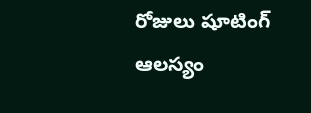రోజులు షూటింగ్ ఆలస్యం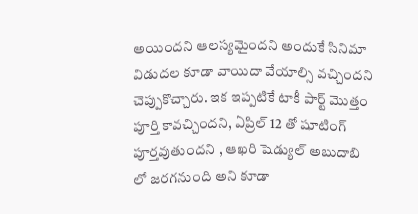అయిందని ఆలస్యమైందని అందుకే సినిమా విడుదల కూడా వాయిదా వేయాల్సి వచ్చిందని చెప్పుకొచ్చారు. ఇక ఇప్పటికే టాకీ పార్ట్ మొత్తం పూర్తి కావచ్చిందని, ఏప్రిల్ 12 తో షూటింగ్ పూర్తవుతుందని , ఆఖరి షెడ్యుల్ అబుదాబి లో జరగనుంది అని కూడా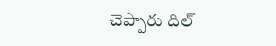చెప్పారు దిల్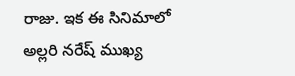రాజు. ఇక ఈ సినిమాలో అల్లరి నరేష్ ముఖ్య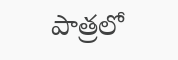పాత్రలో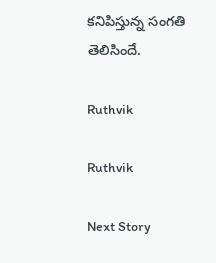కనిపిస్తున్న సంగతి తెలిసిందే.

Ruthvik

Ruthvik

Next Story